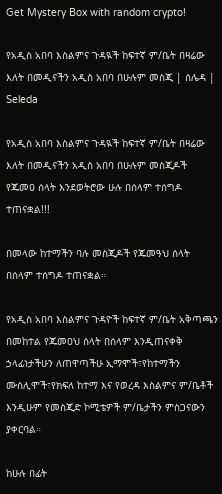Get Mystery Box with random crypto!

የአዲስ አበባ እስልምና ጉዳዪች ከፍተኛ ም/ቤት በዛሬው እለት በመዲናችን አዲስ አበባ በሁሉም መስጂ | ሰሌዳ | Seleda

የአዲስ አበባ እስልምና ጉዳዪች ከፍተኛ ም/ቤት በዛሬው እለት በመዲናችን አዲስ አበባ በሁሉም መስጂዶች የጁመዐ ሰላት እንደወትሮው ሁሉ በሰላም ተሰግዶ ተጠናቋል!!!

በመላው ከተማችን ባሉ መስጂዶች የጁመዓህ ሰላት በሰላም ተሰግዶ ተጠናቋል።

የአዲስ አበባ እስልምና ጉዳዮች ከፍተኛ ም/ቤት አቅጣጫን በመከተል የጁመዐህ ሰላት በሰላም እንዲጠናቀቅ ኃላፊነታችሁን ለጠዋጣችሁ ኢማሞች፣የከተማችን ሙስሊሞች፣የክፍለ ከተማ እና የወረዳ እስልምና ም/ቤቶች እንዲሁም የመስጂድ ኮሚቴዎች ም/ቤታችን ምስጋናውን ያቀርባል።

ከሁሉ በፊት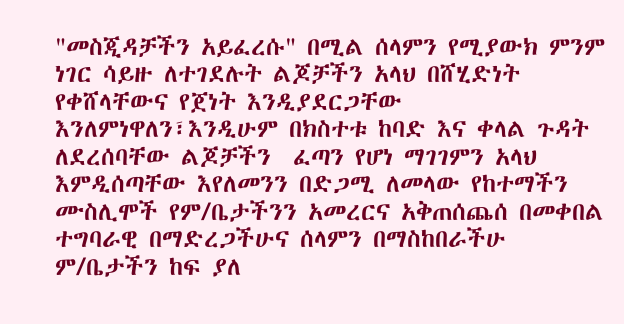"መስጂዳቻችን አይፈረሱ" በሚል ሰላምን የሚያውክ ምንም ነገር ሳይዙ ለተገደሉት ልጆቻችን አላህ በሸሂድነት የቀሸላቸውና የጀነት እንዲያደርጋቸው እንለምነዋለን፣እንዲሁም በክስተቱ ከባድ እና ቀላል ጉዳት ለደረሰባቸው ልጆቻችን  ፈጣን የሆነ ማገገምን አላህ እምዲሰጣቸው እየለመንን በድጋሚ ለመላው የከተማችን ሙስሊሞች የም/ቤታችንን አመረርና አቅጠሰጨሰ በመቀበል ተግባራዊ በማድረጋችሁና ሰላምን በማስከበራችሁ ም/ቤታችን ከፍ ያለ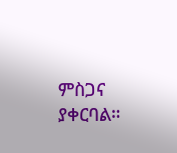ምስጋና ያቀርባል።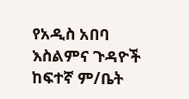የአዲስ አበባ እስልምና ጉዳዮች ከፍተኛ ም/ቤት